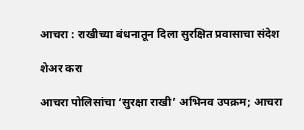आचरा : राखीच्या बंधनातून दिला सुरक्षित प्रवासाचा संदेश

शेअर करा

आचरा पोलिसांचा ‘सुरक्षा राखी’ अभिनव उपक्रम; आचरा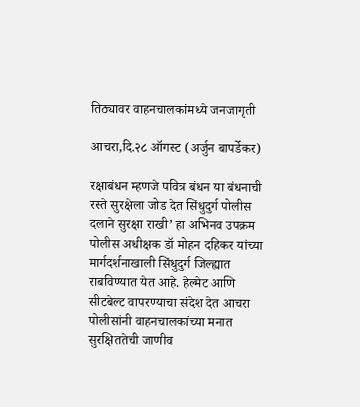तिठ्यावर वाहनचालकांमध्ये जनजागृती

आचरा,दि.२८ ऑगस्ट (अर्जुन बापर्डेकर)

रक्षाबंधन म्हणजे पवित्र बंधन या बंधनाची रस्ते सुरक्षेला जोड देत सिंधुदुर्ग पोलीस दलाने सुरक्षा राखी’ हा अभिनव उपक्रम पोलीस अधीक्षक डॉ मोहन दहिकर यांच्या मार्गदर्शनाखाली सिंधुदुर्ग जिल्ह्यात राबविण्यात येत आहे. हेल्मेट आणि सीटबेल्ट वापरण्याचा संदेश देत आचरा पोलीसांनी वाहनचालकांच्या मनात सुरक्षिततेची जाणीव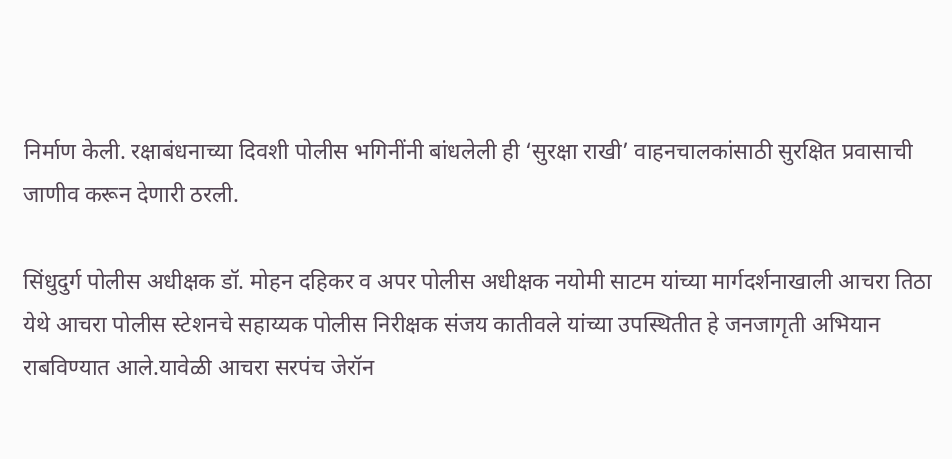निर्माण केली. रक्षाबंधनाच्या दिवशी पोलीस भगिनींनी बांधलेली ही ‘सुरक्षा राखी’ वाहनचालकांसाठी सुरक्षित प्रवासाची जाणीव करून देणारी ठरली.

सिंधुदुर्ग पोलीस अधीक्षक डॉ. मोहन दहिकर व अपर पोलीस अधीक्षक नयोमी साटम यांच्या मार्गदर्शनाखाली आचरा तिठा येथे आचरा पोलीस स्टेशनचे सहाय्यक पोलीस निरीक्षक संजय कातीवले यांच्या उपस्थितीत हे जनजागृती अभियान राबविण्यात आले.यावेळी आचरा सरपंच जेरॉन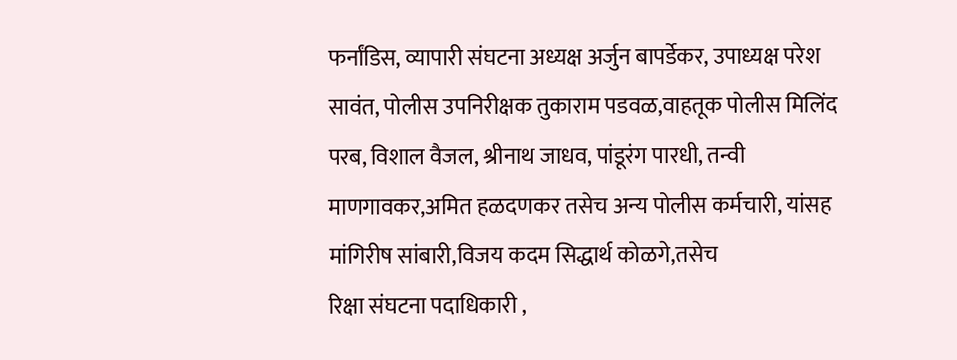फर्नांडिस, व्यापारी संघटना अध्यक्ष अर्जुन बापर्डेकर, उपाध्यक्ष परेश सावंत, पोलीस उपनिरीक्षक तुकाराम पडवळ,वाहतूक पोलीस मिलिंद परब, विशाल वैजल, श्रीनाथ जाधव, पांडूरंग पारधी, तन्वी माणगावकर,अमित हळदणकर तसेच अन्य पोलीस कर्मचारी, यांसह मांगिरीष सांबारी,विजय कदम सिद्धार्थ कोळगे,तसेच
रिक्षा संघटना पदाधिकारी ,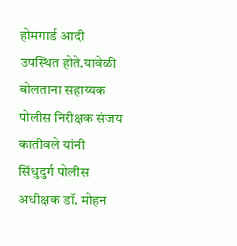होमगार्ड आदी उपस्थित होते.यावेळी बोलताना सहाय्यक पोलीस निरीक्षक संजय कातीवले यांनी
सिंधुदुर्ग पोलीस अधीक्षक डॉ. मोहन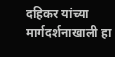दहिकर यांच्या मार्गदर्शनाखाली हा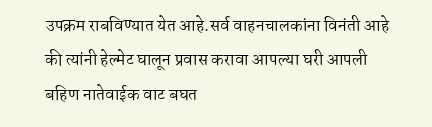उपक्रम राबविण्यात येत आहे.सर्व वाहनचालकांना विनंती आहे की त्यांनी हेल्मेट घालून प्रवास करावा आपल्या घरी आपली बहिण नातेवाईक वाट बघत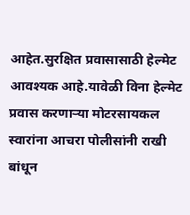आहेत.सुरक्षित प्रवासासाठी हेल्मेट आवश्यक आहे.यावेळी विना हेल्मेट प्रवास करणाऱ्या मोटरसायकल स्वारांना आचरा पोलीसांनी राखी बांधून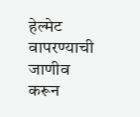हेल्मेट वापरण्याची जाणीव करून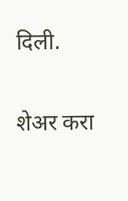दिली.

शेअर करा